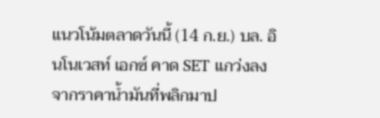แนวโน้มตลาดวันนี้ (14 ก.ย.) บล. อินโนเวสท์ เอกซ์ คาด SET แกว่งลง จากราคาน้ำมันที่พลิกมาป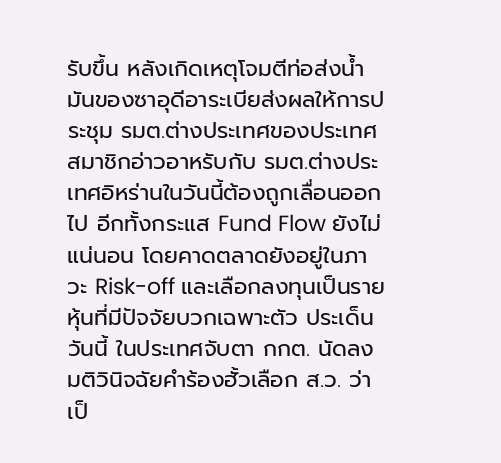รับขึ้น หลังเกิดเหตุโจมตีท่อส่งน้ำมันของซาอุดีอาระเบียส่งผลให้การประชุม รมต.ต่างประเทศของประเทศสมาชิกอ่าวอาหรับกับ รมต.ต่างประเทศอิหร่านในวันนี้ต้องถูกเลื่อนออกไป อีกทั้งกระแส Fund Flow ยังไม่แน่นอน โดยคาดตลาดยังอยู่ในภาวะ Risk-off และเลือกลงทุนเป็นรายหุ้นที่มีปัจจัยบวกเฉพาะตัว ประเด็นวันนี้ ในประเทศจับตา กกต. นัดลงมติวินิจฉัยคำร้องฮั้วเลือก ส.ว. ว่าเป็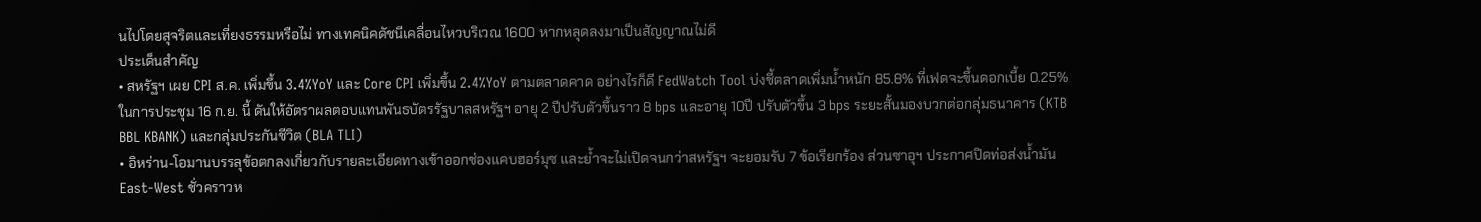นไปโดยสุจริตและเที่ยงธรรมหรือไม่ ทางเทคนิคดัชนีเคลื่อนไหวบริเวณ 1600 หากหลุดลงมาเป็นสัญญาณไม่ดี
ประเด็นสำคัญ
• สหรัฐฯ เผย CPI ส.ค. เพิ่มขึ้น 3.4%YoY และ Core CPI เพิ่มขึ้น 2.4%YoY ตามตลาดคาด อย่างไรก็ดี FedWatch Tool บ่งชี้ตลาดเพิ่มน้ำหนัก 85.8% ที่เฟดจะขึ้นดอกเบี้ย 0.25% ในการประชุม 16 ก.ย. นี้ ดันให้อัตราผลตอบแทนพันธบัตรรัฐบาลสหรัฐฯ อายุ 2 ปีปรับตัวขึ้นราว 8 bps และอายุ 10ปี ปรับตัวขึ้น 3 bps ระยะสั้นมองบวกต่อกลุ่มธนาคาร (KTB BBL KBANK) และกลุ่มประกันชีวิต (BLA TLI)
• อิหร่าน-โอมานบรรลุข้อตกลงเกี่ยวกับรายละเอียดทางเข้าออกช่องแคบฮอร์มุซ และย้ำจะไม่เปิดจนกว่าสหรัฐฯ จะยอมรับ 7 ข้อเรียกร้อง ส่วนซาอุฯ ประกาศปิดท่อส่งน้ำมัน East-West ชั่วคราวห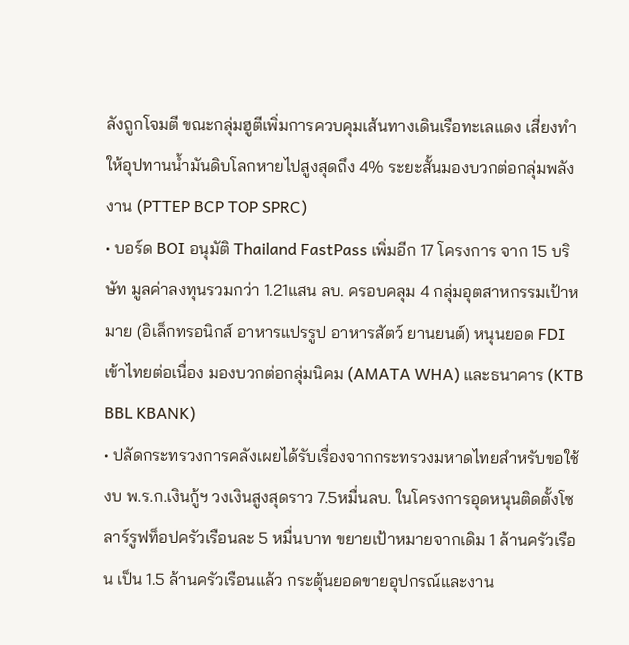ลังถูกโจมตี ขณะกลุ่มฮูตีเพิ่มการควบคุมเส้นทางเดินเรือทะเลแดง เสี่ยงทำให้อุปทานน้ำมันดิบโลกหายไปสูงสุดถึง 4% ระยะสั้นมองบวกต่อกลุ่มพลังงาน (PTTEP BCP TOP SPRC)
• บอร์ด BOI อนุมัติ Thailand FastPass เพิ่มอีก 17 โครงการ จาก 15 บริษัท มูลค่าลงทุนรวมกว่า 1.21แสน ลบ. ครอบคลุม 4 กลุ่มอุตสาหกรรมเป้าหมาย (อิเล็กทรอนิกส์ อาหารแปรรูป อาหารสัตว์ ยานยนต์) หนุนยอด FDI เข้าไทยต่อเนื่อง มองบวกต่อกลุ่มนิคม (AMATA WHA) และธนาคาร (KTB BBL KBANK)
• ปลัดกระทรวงการคลังเผยได้รับเรื่องจากกระทรวงมหาดไทยสำหรับขอใช้งบ พ.ร.ก.เงินกู้ฯ วงเงินสูงสุดราว 7.5หมื่นลบ. ในโครงการอุดหนุนติดตั้งโซลาร์รูฟท็อปครัวเรือนละ 5 หมื่นบาท ขยายเป้าหมายจากเดิม 1 ล้านครัวเรือน เป็น 1.5 ล้านครัวเรือนแล้ว กระตุ้นยอดขายอุปกรณ์และงาน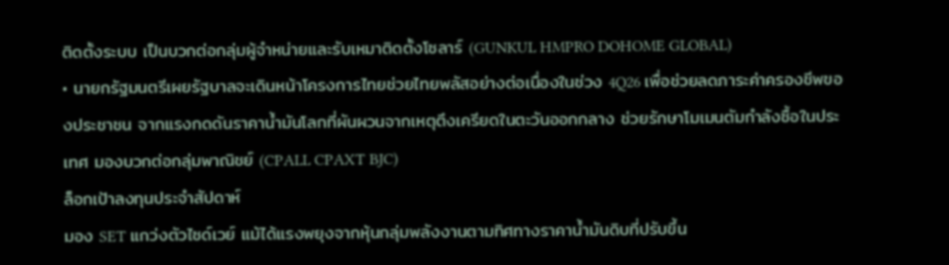ติดตั้งระบบ เป็นบวกต่อกลุ่มผู้จำหน่ายและรับเหมาติดตั้งโซลาร์ (GUNKUL HMPRO DOHOME GLOBAL)
• นายกรัฐมนตรีเผยรัฐบาลจะเดินหน้าโครงการไทยช่วยไทยพลัสอย่างต่อเนื่องในช่วง 4Q26 เพื่อช่วยลดภาระค่าครองชีพของประชาชน จากแรงกดดันราคาน้ำมันโลกที่ผันผวนจากเหตุตึงเครียดในตะวันออกกลาง ช่วยรักษาโมเมนตัมกำลังซื้อในประเทศ มองบวกต่อกลุ่มพาณิชย์ (CPALL CPAXT BJC)
ล็อกเป้าลงทุนประจำสัปดาห์
มอง SET แกว่งตัวไซด์เวย์ แม้ได้แรงพยุงจากหุ้นกลุ่มพลังงานตามทิศทางราคาน้ำมันดิบที่ปรับขึ้น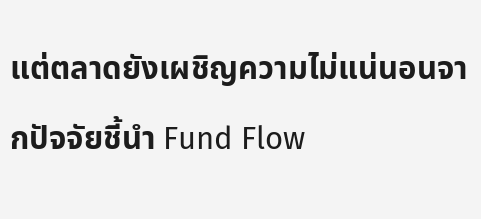แต่ตลาดยังเผชิญความไม่แน่นอนจากปัจจัยชี้นำ Fund Flow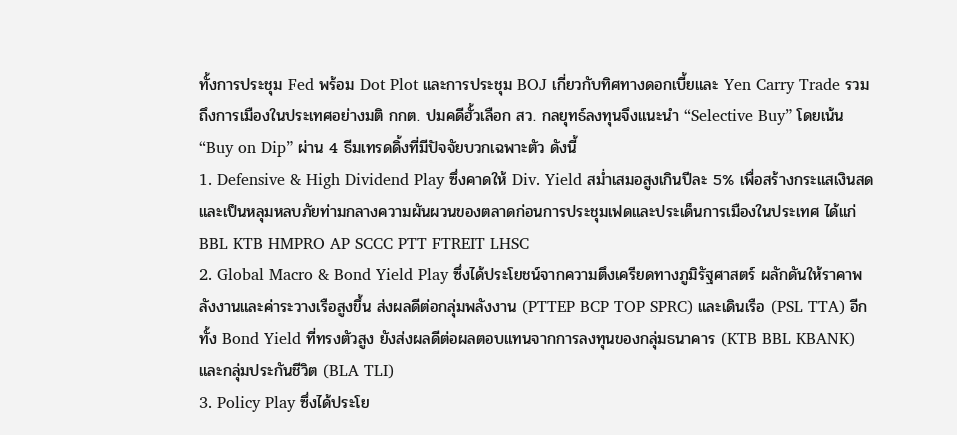ทั้งการประชุม Fed พร้อม Dot Plot และการประชุม BOJ เกี่ยวกับทิศทางดอกเบี้ยและ Yen Carry Trade รวมถึงการเมืองในประเทศอย่างมติ กกต. ปมคดีฮั้วเลือก สว. กลยุทธ์ลงทุนจึงแนะนำ “Selective Buy” โดยเน้น “Buy on Dip” ผ่าน 4 ธีมเทรดดิ้งที่มีปัจจัยบวกเฉพาะตัว ดังนี้
1. Defensive & High Dividend Play ซึ่งคาดให้ Div. Yield สม่ำเสมอสูงเกินปีละ 5% เพื่อสร้างกระแสเงินสดและเป็นหลุมหลบภัยท่ามกลางความผันผวนของตลาดก่อนการประชุมเฟดและประเด็นการเมืองในประเทศ ได้แก่ BBL KTB HMPRO AP SCCC PTT FTREIT LHSC
2. Global Macro & Bond Yield Play ซึ่งได้ประโยชน์จากความตึงเครียดทางภูมิรัฐศาสตร์ ผลักดันให้ราคาพลังงานและค่าระวางเรือสูงขึ้น ส่งผลดีต่อกลุ่มพลังงาน (PTTEP BCP TOP SPRC) และเดินเรือ (PSL TTA) อีกทั้ง Bond Yield ที่ทรงตัวสูง ยังส่งผลดีต่อผลตอบแทนจากการลงทุนของกลุ่มธนาคาร (KTB BBL KBANK) และกลุ่มประกันชีวิต (BLA TLI)
3. Policy Play ซึ่งได้ประโย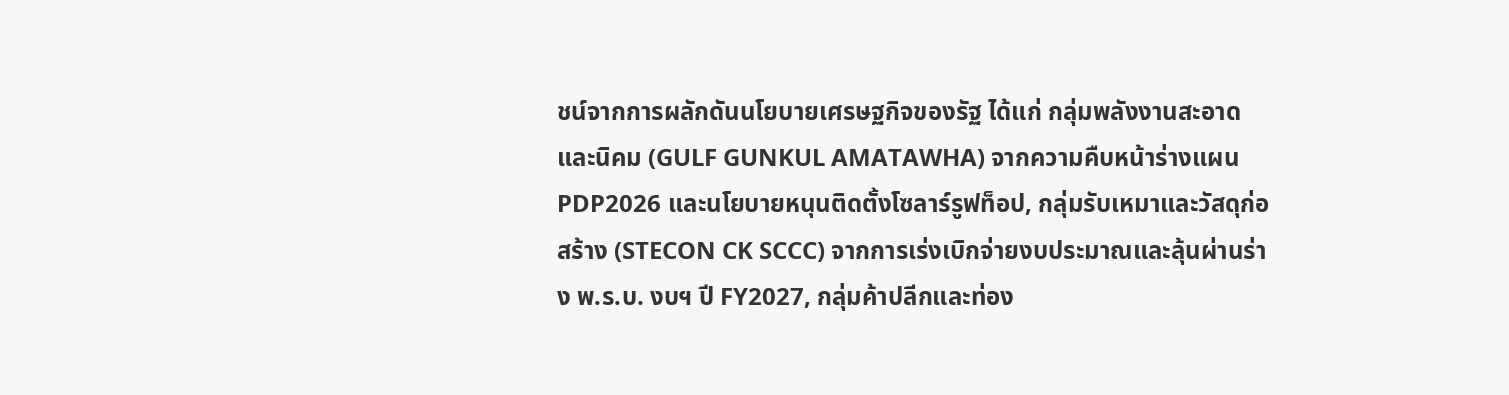ชน์จากการผลักดันนโยบายเศรษฐกิจของรัฐ ได้แก่ กลุ่มพลังงานสะอาดและนิคม (GULF GUNKUL AMATAWHA) จากความคืบหน้าร่างแผน PDP2026 และนโยบายหนุนติดตั้งโซลาร์รูฟท็อป, กลุ่มรับเหมาและวัสดุก่อสร้าง (STECON CK SCCC) จากการเร่งเบิกจ่ายงบประมาณและลุ้นผ่านร่าง พ.ร.บ. งบฯ ปี FY2027, กลุ่มค้าปลีกและท่อง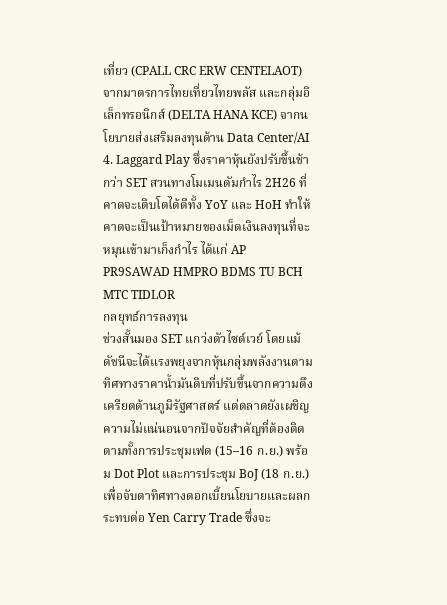เที่ยว (CPALL CRC ERW CENTELAOT) จากมาตรการไทยเที่ยวไทยพลัส และกลุ่มอิเล็กทรอนิกส์ (DELTA HANA KCE) จากนโยบายส่งเสริมลงทุนด้าน Data Center/AI
4. Laggard Play ซึ่งราคาหุ้นยังปรับขึ้นช้ากว่า SET สวนทางโมเมนตัมกำไร 2H26 ที่คาดจะเติบโตได้ดีทั้ง YoY และ HoH ทำให้คาดจะเป็นเป้าหมายของเม็ดเงินลงทุนที่จะหมุนเข้ามาเก็งกำไร ได้แก่ AP PR9SAWAD HMPRO BDMS TU BCH MTC TIDLOR
กลยุทธ์การลงทุน
ช่วงสั้นมอง SET แกว่งตัวไซด์เวย์ โดยแม้ดัชนีจะได้แรงพยุงจากหุ้นกลุ่มพลังงานตามทิศทางราคาน้ำมันดิบที่ปรับขึ้นจากความตึงเครียดด้านภูมิรัฐศาสตร์ แต่ตลาดยังเผชิญความไม่แน่นอนจากปัจจัยสำคัญที่ต้องติดตามทั้งการประชุมเฟด (15–16 ก.ย.) พร้อม Dot Plot และการประชุม BoJ (18 ก.ย.) เพื่อจับตาทิศทางดอกเบี้ยนโยบายและผลกระทบต่อ Yen Carry Trade ซึ่งจะ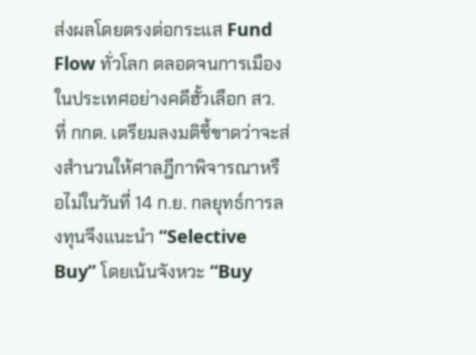ส่งผลโดยตรงต่อกระแส Fund Flow ทั่วโลก ตลอดจนการเมืองในประเทศอย่างคดีฮั้วเลือก สว. ที่ กกต. เตรียมลงมติชี้ขาดว่าจะส่งสำนวนให้ศาลฎีกาพิจารณาหรือไม่ในวันที่ 14 ก.ย. กลยุทธ์การลงทุนจึงแนะนำ “Selective Buy” โดยเน้นจังหวะ “Buy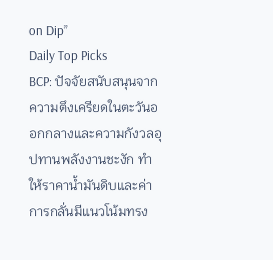on Dip”
Daily Top Picks
BCP: ปัจจัยสนับสนุนจากความตึงเครียดในตะวันออกกลางและความกังวลอุปทานพลังงานชะงัก ทำให้ราคาน้ำมันดิบและค่าการกลั่นมีแนวโน้มทรง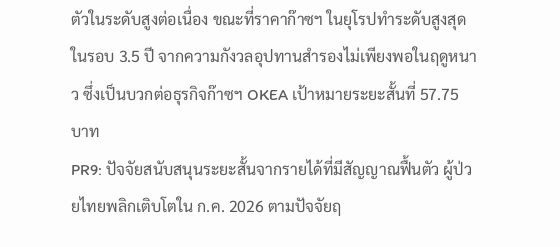ตัวในระดับสูงต่อเนื่อง ขณะที่ราคาก๊าซฯ ในยุโรปทำระดับสูงสุดในรอบ 3.5 ปี จากความกังวลอุปทานสำรองไม่เพียงพอในฤดูหนาว ซึ่งเป็นบวกต่อธุรกิจก๊าซฯ OKEA เป้าหมายระยะสั้นที่ 57.75 บาท
PR9: ปัจจัยสนับสนุนระยะสั้นจากรายได้ที่มีสัญญาณฟื้นตัว ผู้ป่วยไทยพลิกเติบโตใน ก.ค. 2026 ตามปัจจัยฤ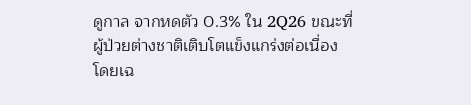ดูกาล จากหดตัว 0.3% ใน 2Q26 ขณะที่ผู้ป่วยต่างชาติเติบโตแข็งแกร่งต่อเนื่อง โดยเฉ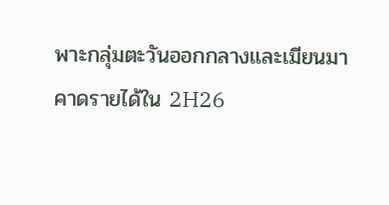พาะกลุ่มตะวันออกกลางและเมียนมา คาดรายได้ใน 2H26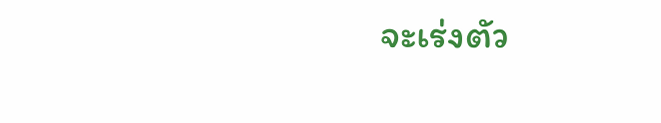จะเร่งตัว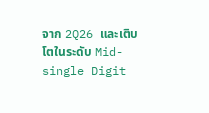จาก 2Q26 และเติบโตในระดับ Mid-single Digit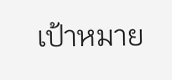เป้าหมาย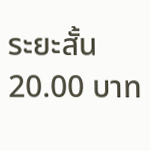ระยะสั้น 20.00 บาท